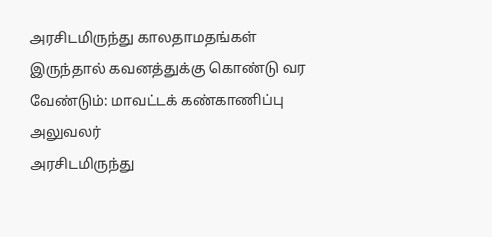அரசிடமிருந்து காலதாமதங்கள் இருந்தால் கவனத்துக்கு கொண்டு வர வேண்டும்: மாவட்டக் கண்காணிப்பு அலுவலர்
அரசிடமிருந்து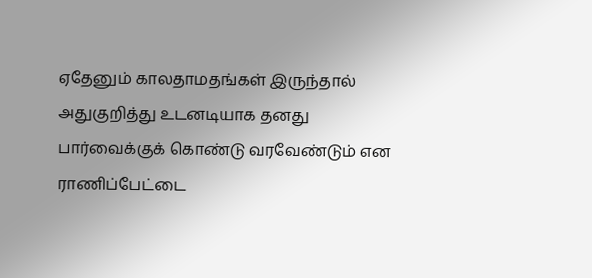ஏதேனும் காலதாமதங்கள் இருந்தால் அதுகுறித்து உடனடியாக தனது பார்வைக்குக் கொண்டு வரவேண்டும் என ராணிப்பேட்டை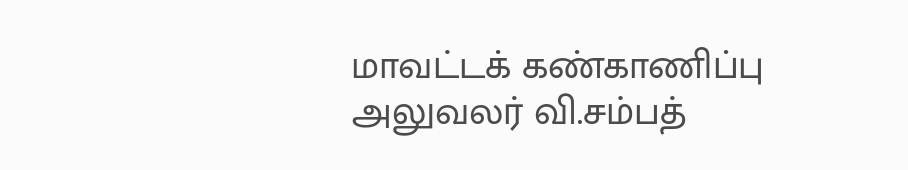மாவட்டக் கண்காணிப்பு அலுவலர் வி.சம்பத்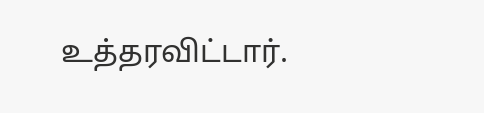உத்தரவிட்டார்.